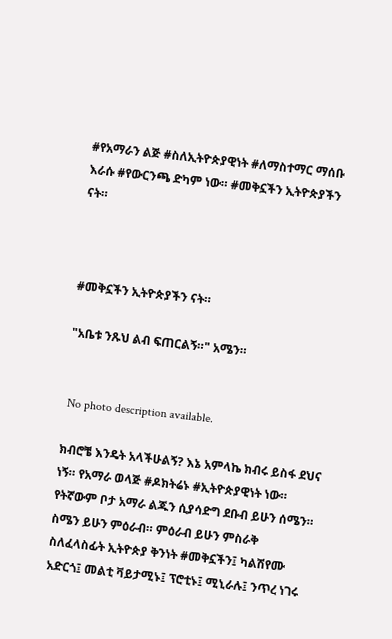#የአማራን ልጅ #ስለኢትዮጵያዊነት #ለማስተማር ማሰቡ እራሱ #የውርንጫ ድካም ነው። #መቅኗችን ኢትዮጵያችን ናት።



#መቅኗችን ኢትዮጵያችን ናት።

"አቤቱ ንጹህ ልብ ፍጠርልኝ።" አሜን።


 No photo description available.

ክብሮቼ እንዴት አላችሁልኝ? እኔ አምላኬ ክብሩ ይስፋ ደህና ነኝ። የአማራ ወላጅ #ዶክትሬኑ #ኢትዮጵያዊነት ነው። የትኛውም ቦታ አማራ ልጁን ሲያሳድግ ደቡብ ይሁን ሰሜን። ስሜን ይሁን ምዕራብ። ምዕራብ ይሁን ምስራቅ ስለፈላስፊት ኢትዮጵያ ቅንነት #መቅኗችን፤ ካልሽየሙ አድርጎ፤ መልቲ ቫይታሚኑ፤ ፕሮቲኑ፤ ሚኒራሉ፤ ንጥረ ነገሩ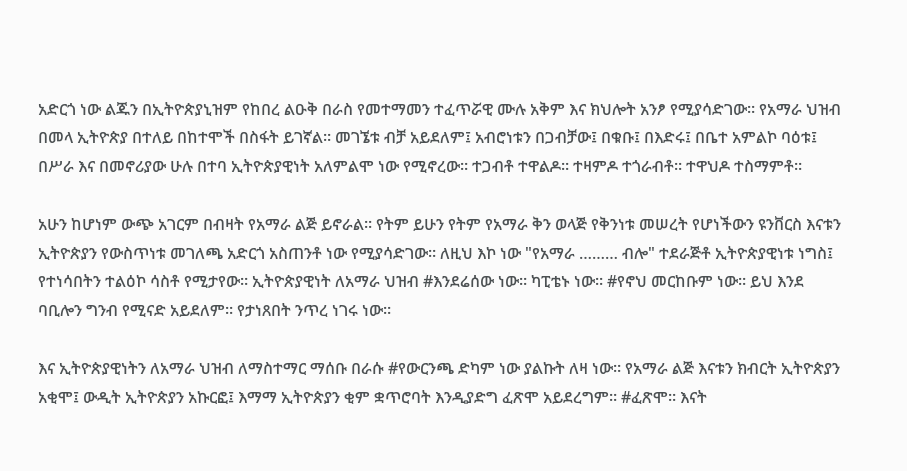አድርጎ ነው ልጁን በኢትዮጵያኒዝም የከበረ ልዑቅ በራስ የመተማመን ተፈጥሯዊ ሙሉ አቅም እና ክህሎት አንፆ የሚያሳድገው። የአማራ ህዝብ በመላ ኢትዮጵያ በተለይ በከተሞች በስፋት ይገኛል። መገኜቱ ብቻ አይደለም፤ አብሮነቱን በጋብቻው፤ በቁቡ፤ በእድሩ፤ በቤተ አምልኮ ባዕቱ፤ በሥራ እና በመኖሪያው ሁሉ በተባ ኢትዮጵያዊነት አለምልሞ ነው የሚኖረው። ተጋብቶ ተዋልዶ። ተዛምዶ ተጎራብቶ። ተዋህዶ ተስማምቶ።

አሁን ከሆነም ውጭ አገርም በብዛት የአማራ ልጅ ይኖራል። የትም ይሁን የትም የአማራ ቅን ወላጅ የቅንነቱ መሠረት የሆነችውን ዩንቨርስ እናቱን ኢትዮጵያን የውስጥነቱ መገለጫ አድርጎ አስጠንቶ ነው የሚያሳድገው። ለዚህ እኮ ነው "የአማራ ……… ብሎ" ተደራጅቶ ኢትዮጵያዊነቱ ነግስ፤ የተነሳበትን ተልዕኮ ሳስቶ የሚታየው። ኢትዮጵያዊነት ለአማራ ህዝብ #እንደሬሰው ነው። ካፒቴኑ ነው። #የኖህ መርከቡም ነው። ይህ እንደ ባቢሎን ግንብ የሚናድ አይደለም። የታነጸበት ንጥረ ነገሩ ነው።

እና ኢትዮጵያዊነትን ለአማራ ህዝብ ለማስተማር ማሰቡ በራሱ #የውርንጫ ድካም ነው ያልኩት ለዛ ነው። የአማራ ልጅ እናቱን ክብርት ኢትዮጵያን አቂሞ፤ ውዲት ኢትዮጵያን አኩርፎ፤ እማማ ኢትዮጵያን ቂም ቋጥሮባት እንዲያድግ ፈጽሞ አይደረግም። #ፈጽሞ። እናት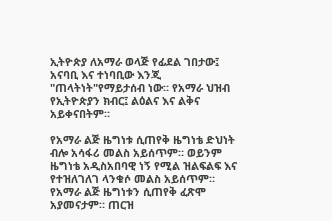ኢትዮጵያ ለአማራ ወላጅ የፊደል ገበታው፤ አናባቢ እና ተነባቢው እንጂ "ጠላትነት"የማይታሰብ ነው። የአማራ ህዝብ የኢትዮጵያን ክብር፤ ልዕልና እና ልቅና አይቀናበትም።

የአማራ ልጅ ዜግነቱ ሲጠየቅ ዜግነቴ ድህነት ብሎ አሳፋሪ መልስ አይሰጥም። ወይንም ዜግነቴ አዲስአበባዊ ነኝ የሚል ዝልፍልፍ እና የተዝለገለገ ላንቁሶ መልስ አይሰጥም። የአማራ ልጅ ዜግነቱን ሲጠየቅ ፈጽሞ አያመናታም። ጠርዝ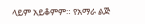ላይም አይቆምም። የአማራ ልጅ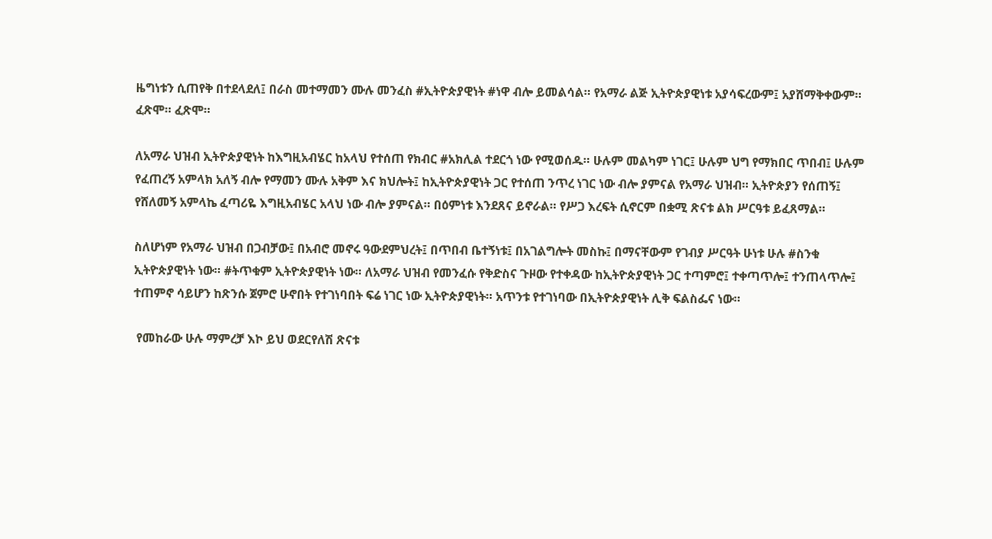ዜግነቱን ሲጠየቅ በተደላደለ፤ በራስ መተማመን ሙሉ መንፈስ #ኢትዮጵያዊነት #ነዋ ብሎ ይመልሳል። የአማራ ልጅ ኢትዮጵያዊነቱ አያሳፍረውም፤ አያሸማቅቀውም። ፈጽሞ። ፈጽሞ።

ለአማራ ህዝብ ኢትዮጵያዊነት ከእግዚአብሄር ከአላህ የተሰጠ የክብር #አክሊል ተደርጎ ነው የሚወሰዱ። ሁሉም መልካም ነገር፤ ሁሉም ህግ የማክበር ጥበብ፤ ሁሉም የፈጠረኝ አምላክ አለኝ ብሎ የማመን ሙሉ አቅም እና ክህሎት፤ ከኢትዮጵያዊነት ጋር የተሰጠ ንጥረ ነገር ነው ብሎ ያምናል የአማራ ህዝብ። ኢትዮጵያን የሰጠኝ፤ የሸለመኝ አምላኬ ፈጣሪዬ እግዚአብሄር አላህ ነው ብሎ ያምናል። በዕምነቱ እንደጸና ይኖራል። የሥጋ እረፍት ሲኖርም በቋሚ ጽናቱ ልክ ሥርዓቱ ይፈጸማል።

ስለሆነም የአማራ ህዝብ በጋብቻው፤ በአብሮ መኖሩ ዓውደምህረት፤ በጥበብ ቤተኝነቱ፤ በአገልግሎት መስኩ፤ በማናቸውም የገብያ ሥርዓት ሁነቱ ሁሉ #ስንቁ ኢትዮጵያዊነት ነው። #ትጥቁም ኢትዮጵያዊነት ነው። ለአማራ ህዝብ የመንፈሱ የቅድስና ጉዞው የተቀዳው ከኢትዮጵያዊነት ጋር ተጣምሮ፤ ተቀጣጥሎ፤ ተንጠላጥሎ፤ ተጠምኖ ሳይሆን ከጽንሱ ጀምሮ ሁኖበት የተገነባበት ፍሬ ነገር ነው ኢትዮጵያዊነት። አጥንቱ የተገነባው በኢትዮጵያዊነት ሊቅ ፍልስፌና ነው።

 የመከራው ሁሉ ማምረቻ እኮ ይህ ወደርየለሽ ጽናቱ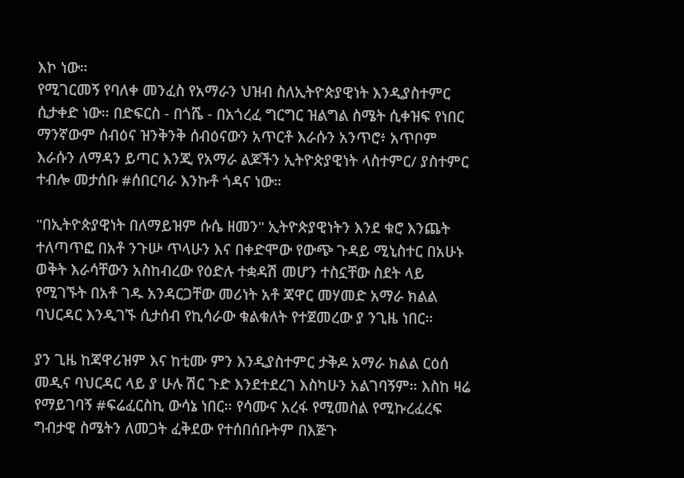እኮ ነው።
የሚገርመኝ የባለቀ መንፈስ የአማራን ህዝብ ስለኢትዮጵያዊነት እንዲያስተምር ሲታቀድ ነው። በድፍርስ - በጎሼ - በአጎረፈ ግርግር ዝልግል ስሜት ሲቀዝፍ የነበር ማንኛውም ሰብዕና ዝንቅንቅ ሰብዕናውን አጥርቶ እራሱን አንጥሮ፥ አጥቦም እራሱን ለማዳን ይጣር እንጂ የአማራ ልጆችን ኢትዮጵያዊነት ላስተምር/ ያስተምር ተብሎ መታሰቡ #ሰበርባራ እንኩቶ ጎዳና ነው።

"በኢትዮጵያዊነት በለማይዝም ሱሴ ዘመን" ኢትዮጵያዊነትን እንደ ቁሮ እንጨት ተለጣጥፎ በአቶ ንጉሡ ጥላሁን እና በቀድሞው የውጭ ጉዳይ ሚኒስተር በአሁኑ ወቅት እራሳቸውን አስከብረው የዕድሉ ተቋዳሽ መሆን ተስኗቸው ስደት ላይ የሚገኙት በአቶ ገዱ አንዳርጋቸው መሪነት አቶ ጃዋር መሃመድ አማራ ክልል ባህርዳር እንዲገኙ ሲታሰብ የኪሳራው ቁልቁለት የተጀመረው ያ ንጊዜ ነበር።

ያን ጊዜ ከጃዋሪዝም እና ከቲሙ ምን እንዲያስተምር ታቅዶ አማራ ክልል ርዕሰ መዲና ባህርዳር ላይ ያ ሁሉ ሽር ጉድ እንደተደረገ እስካሁን አልገባኝም። እስከ ዛሬ የማይገባኝ #ፍሬፈርስኪ ውሳኔ ነበር። የሳሙና አረፋ የሚመስል የሚኩረፈረፍ ግብታዊ ስሜትን ለመጋት ፈቅደው የተሰበሰቡትም በእጅጉ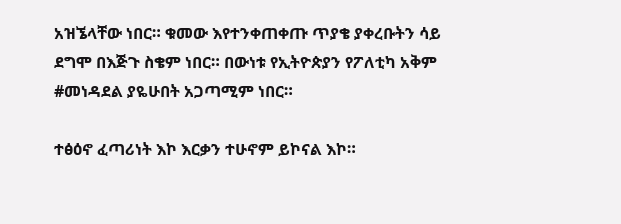አዝኜላቸው ነበር። ቁመው እየተንቀጠቀጡ ጥያቄ ያቀረቡትን ሳይ ደግሞ በእጅጉ ስቄም ነበር። በውነቱ የኢትዮጵያን የፖለቲካ አቅም #መነዳደል ያዬሁበት አጋጣሚም ነበር።

ተፅዕኖ ፈጣሪነት እኮ እርቃን ተሁኖም ይኮናል እኮ።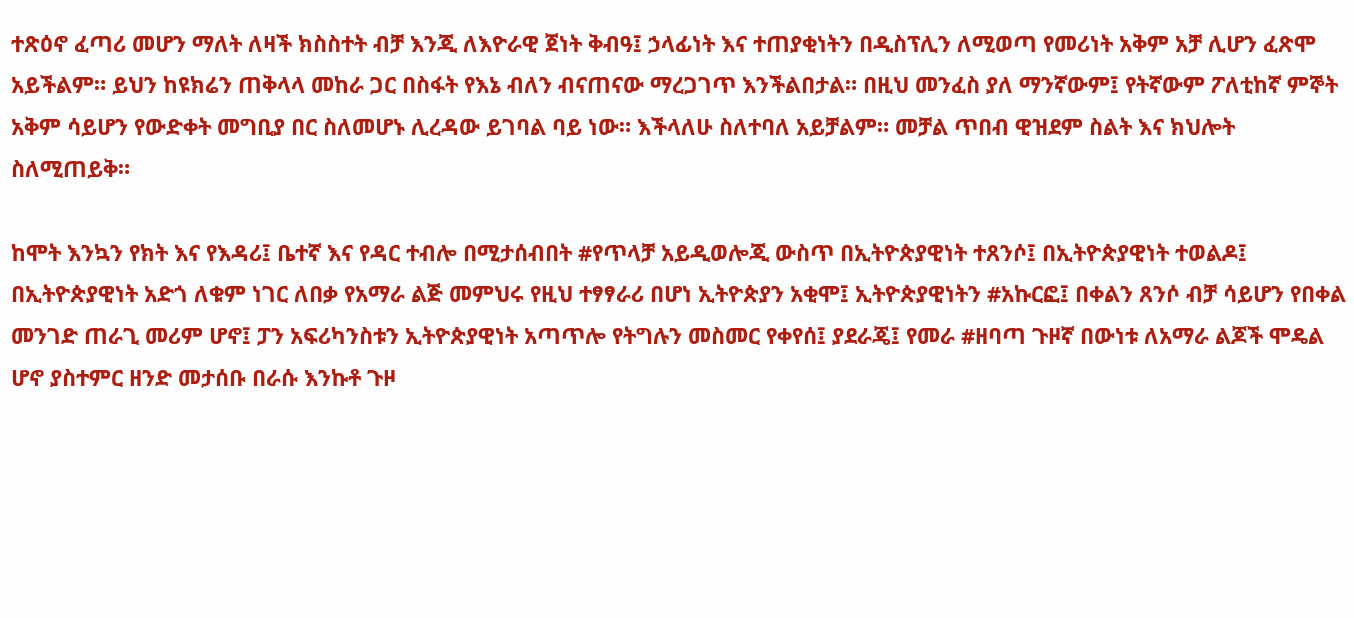ተጽዕኖ ፈጣሪ መሆን ማለት ለዛች ክስስተት ብቻ እንጂ ለእዮራዊ ጀነት ቅብዓ፤ ኃላፊነት እና ተጠያቂነትን በዲስፕሊን ለሚወጣ የመሪነት አቅም አቻ ሊሆን ፈጽሞ አይችልም። ይህን ከዩክሬን ጠቅላላ መከራ ጋር በስፋት የእኔ ብለን ብናጠናው ማረጋገጥ እንችልበታል። በዚህ መንፈስ ያለ ማንኛውም፤ የትኛውም ፖለቲከኛ ምኞት አቅም ሳይሆን የውድቀት መግቢያ በር ስለመሆኑ ሊረዳው ይገባል ባይ ነው። እችላለሁ ስለተባለ አይቻልም። መቻል ጥበብ ዊዝደም ስልት እና ክህሎት ስለሚጠይቅ።

ከሞት እንኳን የክት እና የእዳሪ፤ ቤተኛ እና የዳር ተብሎ በሚታሰብበት #የጥላቻ አይዲወሎጂ ውስጥ በኢትዮጵያዊነት ተጸንሶ፤ በኢትዮጵያዊነት ተወልዶ፤ በኢትዮጵያዊነት አድጎ ለቁም ነገር ለበቃ የአማራ ልጅ መምህሩ የዚህ ተፃፃራሪ በሆነ ኢትዮጵያን አቂሞ፤ ኢትዮጵያዊነትን #አኩርፎ፤ በቀልን ጸንሶ ብቻ ሳይሆን የበቀል መንገድ ጠራጊ መሪም ሆኖ፤ ፓን አፍሪካንስቱን ኢትዮጵያዊነት አጣጥሎ የትግሉን መስመር የቀየሰ፤ ያደራጄ፤ የመራ #ዘባጣ ጉዞኛ በውነቱ ለአማራ ልጆች ሞዴል ሆኖ ያስተምር ዘንድ መታሰቡ በራሱ እንኩቶ ጉዞ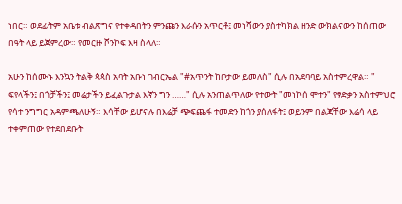ነበር። ወደፊትም አቤቱ ብልጽግና የተቀዳበትን ምንጩን እራሱን አጥርቶ፤ መነሻውን ያስተካክል ዘንድ ውክልናውን ከሰጠው በዓት ላይ ይጀምረው። የመርዙ ሾንኮፍ እዛ ስላለ።

አሁን ከሰሙኑ እንኳን ትልቅ ጳጳስ አባት አቡነ ገብርኤል "#አጥንት ከቦታው ይመለስ" ሲሉ በአደባባይ አስተምረዋል። " ፍየላችን፤ በጎቻችን፤ መሬታችን ይፈልጉታል እኛን ግን ……" ሲሉ አንጠልጥለው የተውት "መነኮሰ ሞተን" የፃድቃን አስተምህሮ የሳተ ንግግር አዳምጫለሁኝ። እሳቸው ይሆናሉ በእሬቻ ጭፍጨፋ ተመድን ከጎን ያሰለፋት፤ ወይንም በልጃቸው እሬሳ ላይ ተቀምጠው የተደበደቡት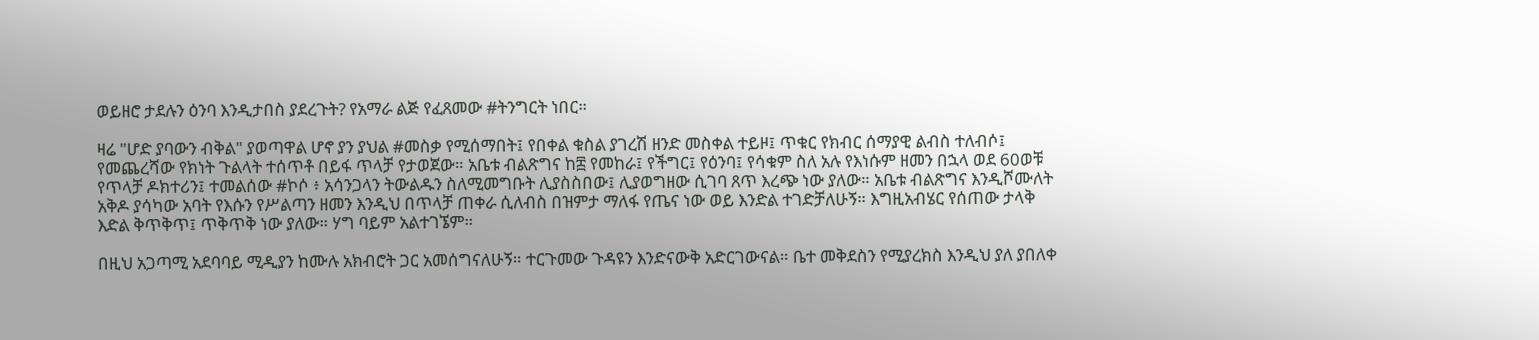ወይዘሮ ታደሉን ዕንባ እንዲታበስ ያደረጉት? የአማራ ልጅ የፈጸመው #ትንግርት ነበር።

ዛሬ "ሆድ ያባውን ብቅል" ያወጣዋል ሆኖ ያን ያህል #መስቃ የሚሰማበት፤ የበቀል ቁስል ያገረሽ ዘንድ መስቀል ተይዞ፤ ጥቁር የክብር ሰማያዊ ልብስ ተለብሶ፤ የመጨረሻው የክነት ጉልላት ተሰጥቶ በይፋ ጥላቻ የታወጀው። አቤቱ ብልጽግና ከ፰ የመከራ፤ የችግር፤ የዕንባ፤ የሳቁም ስለ አሉ የእነሱም ዘመን በኋላ ወደ 60ወቹ የጥላቻ ዶክተሪን፤ ተመልሰው #ኮሶ ፥ አሳንጋላን ትውልዱን ስለሚመግቡት ሊያስስበው፤ ሊያወግዘው ሲገባ ጸጥ እረጭ ነው ያለው። አቤቱ ብልጽግና እንዲሾሙለት አቅዶ ያሳካው አባት የእሱን የሥልጣን ዘመን እንዲህ በጥላቻ ጠቀራ ሲለብስ በዝምታ ማለፋ የጤና ነው ወይ እንድል ተገድቻለሁኝ። እግዚአብሄር የሰጠው ታላቅ እድል ቅጥቅጥ፤ ጥቅጥቅ ነው ያለው። ሃግ ባይም አልተገኜም።

በዚህ አጋጣሚ አደባባይ ሚዲያን ከሙሉ አክብሮት ጋር አመሰግናለሁኝ። ተርጉመው ጉዳዩን እንድናውቅ አድርገውናል። ቤተ መቅደስን የሚያረክስ እንዲህ ያለ ያበለቀ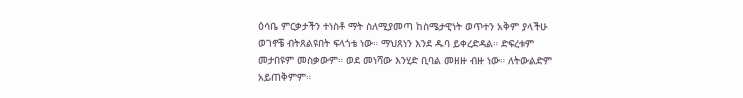ዕሳቤ ምርቃታችን ተነስቶ ማት ስለሚያመጣ ከስሜታዊነት ወጥተን አቅም ያላችሁ ወገኖቼ ብትጸልዩበት ፍላጎቴ ነው። ማህጸነን እንደ ዱባ ይቀረድዳል። ድፍረቱም መታበዩም መስቃውም። ወደ መነሻው እንሂድ ቢባል መዘዙ ብዙ ነው። ለትውልድም አይጠቅምም።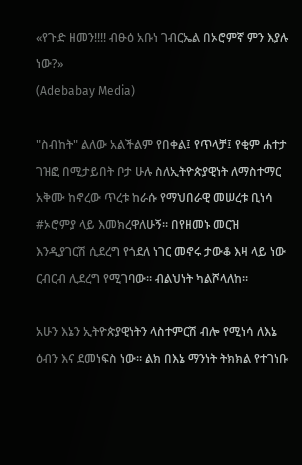«የጉድ ዘመን!!!! ብፁዕ አቡነ ገብርኤል በኦሮምኛ ምን እያሉ ነው?»
(Adebabay Media)

"ስብከት" ልለው አልችልም የበቀል፤ የጥላቻ፤ የቂም ሐተታ ገዝፎ በሚታይበት ቦታ ሁሉ ስለኢትዮጵያዊነት ለማስተማር አቅሙ ከኖረው ጥረቱ ከራሱ የማህበራዊ መሠረቱ ቢነሳ #ኦሮምያ ላይ እመክረዋለሁኝ። በየዘመኑ መርዝ እንዲያገርሽ ሲደረግ የጎደለ ነገር መኖሩ ታውቆ እዛ ላይ ነው ርብርብ ሊደረግ የሚገባው። ብልህነት ካልሾላለከ።

አሁን እኔን ኢትዮጵያዊነትን ላስተምርሽ ብሎ የሚነሳ ለእኔ ዕብን እና ደመነፍስ ነው። ልክ በእኔ ማንነት ትክክል የተገነቡ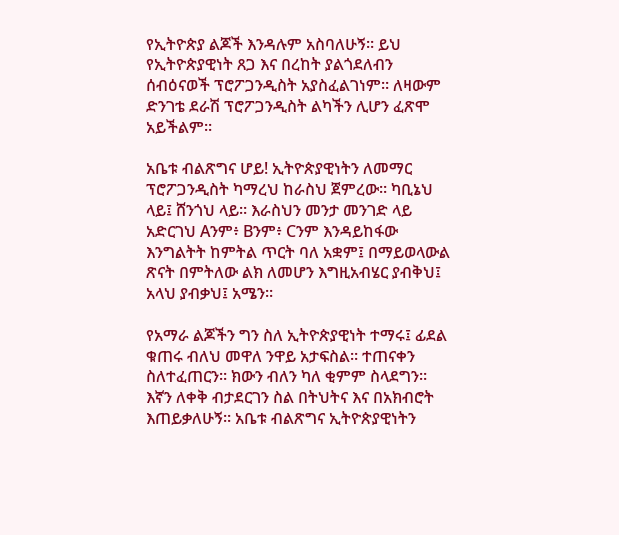የኢትዮጵያ ልጆች እንዳሉም አስባለሁኝ። ይህ የኢትዮጵያዊነት ጸጋ እና በረከት ያልጎደለብን ሰብዕናወች ፕሮፖጋንዲስት አያስፈልገነም። ለዛውም ድንገቴ ደራሽ ፕሮፖጋንዲስት ልካችን ሊሆን ፈጽሞ አይችልም።

አቤቱ ብልጽግና ሆይ! ኢትዮጵያዊነትን ለመማር ፕሮፖጋንዲስት ካማረህ ከራስህ ጀምረው። ካቢኔህ ላይ፤ ሸንጎህ ላይ። እራስህን መንታ መንገድ ላይ አድርገህ Aንም፥ Bንም፥ Cንም እንዳይከፋው እንግልትት ከምትል ጥርት ባለ አቋም፤ በማይወላውል ጽናት በምትለው ልክ ለመሆን እግዚአብሄር ያብቅህ፤ አላህ ያብቃህ፤ አሜን።

የአማራ ልጆችን ግን ስለ ኢትዮጵያዊነት ተማሩ፤ ፊደል ቁጠሩ ብለህ መዋለ ንዋይ አታፍስል። ተጠናቀን ስለተፈጠርን። ክውን ብለን ካለ ቂምም ስላደግን። እኛን ለቀቅ ብታደርገን ስል በትህትና እና በአክብሮት እጠይቃለሁኝ። አቤቱ ብልጽግና ኢትዮጵያዊነትን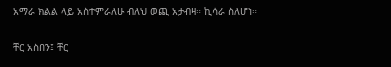አማራ ክልል ላይ አስተምራለሁ ብለህ ወጪ አታብዛ። ኪሳራ ስለሆነ።

ቸር አስበን፤ ቸር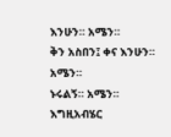እንሁን። አሜን።
ቅን አስበን፤ ቀና እንሁን። አሜን።
ኑሩልኝ። አሜን።
እግዚአብሄር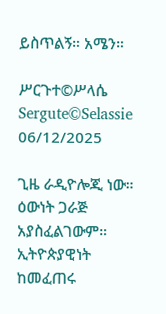ይስጥልኝ። አሜን።

ሥርጉተ©ሥላሴ
Sergute©Selassie
06/12/2025

ጊዜ ራዲዮሎጂ ነው።
ዕውነት ጋራጅ አያስፈልገውም።
ኢትዮጵያዊነት ከመፈጠሩ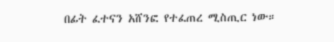በፊት ፈተናን አሸንፎ የተፈጠረ ሚስጢር ነው።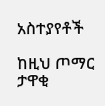አስተያየቶች

ከዚህ ጦማር ታዋቂ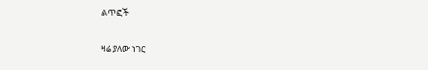ልጥፎች

ዛሬ ያለው ነገር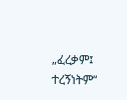„ፈረቃም፤ ተረኝነትም“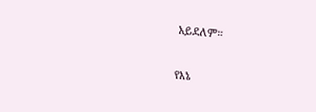አይደለም።

የእኔ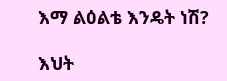እማ ልዕልቴ እንዴት ነሽ?

እህት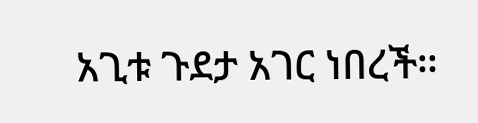አጊቱ ጉደታ አገር ነበረች።